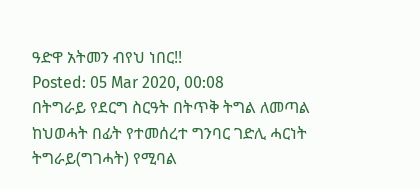ዓድዋ አትመን ብየህ ነበር!!
Posted: 05 Mar 2020, 00:08
በትግራይ የደርግ ስርዓት በትጥቅ ትግል ለመጣል ከህወሓት በፊት የተመሰረተ ግንባር ገድሊ ሓርነት ትግራይ(ግገሓት) የሚባል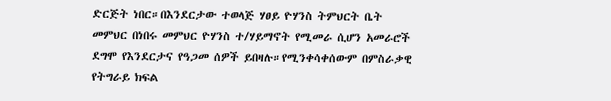ድርጅት ነበር።በእንደርታው ተወላጅ ሃፀይ ዮሃንስ ትምህርት ቤት መምህር በነበሩ መምህር ዮሃንስ ተ/ሃይማኖት የሚመራ ሲሆን አመራሮች ደግሞ የእንደርታና የዓጋመ ሰዎች ይበዛሉ።የሚንቀሳቀሰውም በምስራቃዊ የትግራይ ክፍል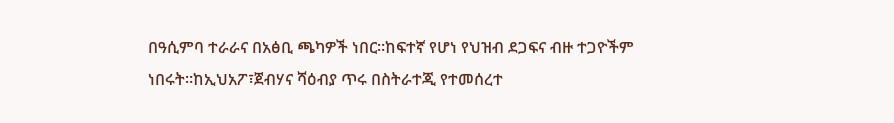በዓሲምባ ተራራና በአፅቢ ጫካዎች ነበር።ከፍተኛ የሆነ የህዝብ ደጋፍና ብዙ ተጋዮችም ነበሩት።ከኢህአፖ፣ጀብሃና ሻዕብያ ጥሩ በስትራተጂ የተመሰረተ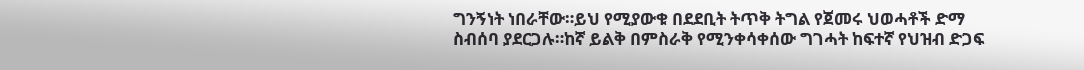ግንኝነት ነበራቸው።ይህ የሚያውቁ በደደቢት ትጥቅ ትግል የጀመሩ ህወሓቶች ድማ ስብሰባ ያደርጋሉ።ከኛ ይልቅ በምስራቅ የሚንቀሳቀሰው ግገሓት ከፍተኛ የህዝብ ድጋፍ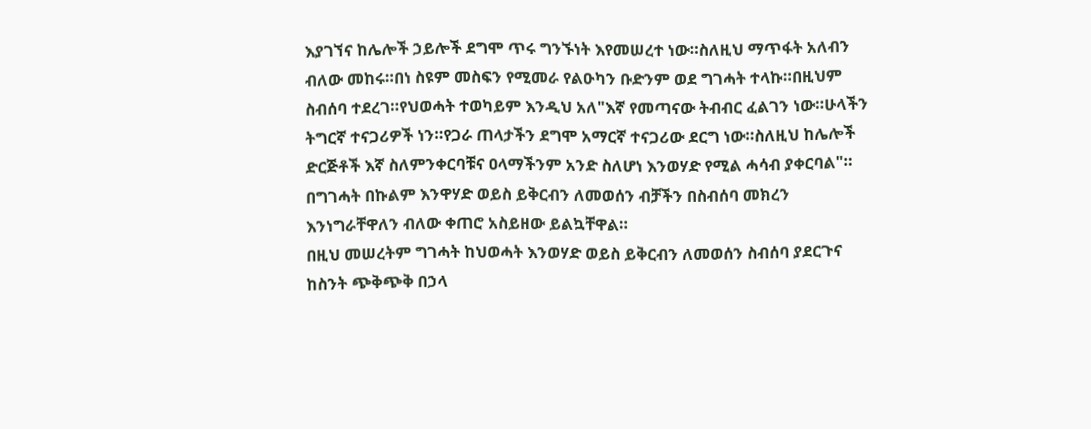እያገኘና ከሌሎች ኃይሎች ደግሞ ጥሩ ግንኙነት እየመሠረተ ነው።ስለዚህ ማጥፋት አለብን ብለው መከሩ።በነ ስዩም መስፍን የሚመራ የልዑካን ቡድንም ወደ ግገሓት ተላኩ።በዚህም ስብሰባ ተደረገ።የህወሓት ተወካይም እንዲህ አለ"እኛ የመጣናው ትብብር ፈልገን ነው።ሁላችን ትግርኛ ተናጋሪዎች ነን።የጋራ ጠላታችን ደግሞ አማርኛ ተናጋሪው ደርግ ነው።ስለዚህ ከሌሎች ድርጅቶች እኛ ስለምንቀርባቹና ዐላማችንም አንድ ስለሆነ እንወሃድ የሚል ሓሳብ ያቀርባል"። በግገሓት በኩልም እንዋሃድ ወይስ ይቅርብን ለመወሰን ብቻችን በስብሰባ መክረን እንነግራቸዋለን ብለው ቀጠሮ አስይዘው ይልኳቸዋል።
በዚህ መሠረትም ግገሓት ከህወሓት እንወሃድ ወይስ ይቅርብን ለመወሰን ስብሰባ ያደርጉና ከስንት ጭቅጭቅ በኃላ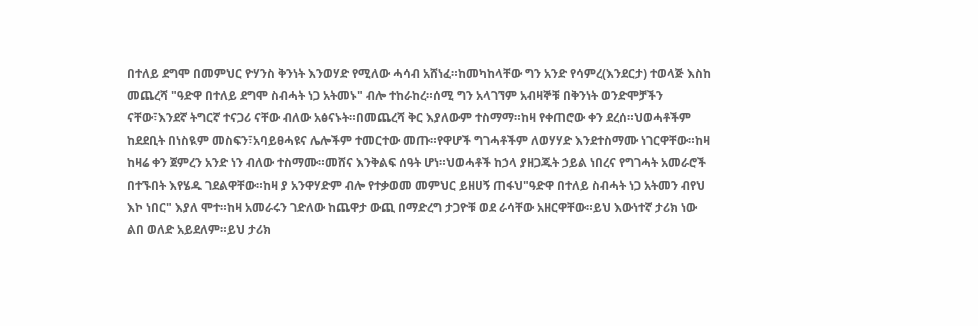በተለይ ደግሞ በመምህር ዮሃንስ ቅንነት እንወሃድ የሚለው ሓሳብ አሸነፈ።ከመካከላቸው ግን አንድ የሳምረ(እንደርታ) ተወላጅ እስከ መጨረሻ "ዓድዋ በተለይ ደግሞ ስብሓት ነጋ አትመኑ" ብሎ ተከራከረ።ሰሚ ግን አላገኘም አብዛኞቹ በቅንነት ወንድሞቻችን ናቸው፣እንደኛ ትግርኛ ተናጋሪ ናቸው ብለው አፅናኑት።በመጨረሻ ቅር እያለውም ተስማማ።ከዛ የቀጠሮው ቀን ደረሰ።ህወሓቶችም ከደደቢት በነስዪም መስፍን፣አባይፀሓዩና ሌሎችም ተመርተው መጡ።የዋሆች ግገሓቶችም ለወሃሃድ እንደተስማሙ ነገርዋቸው።ከዛ ከዛሬ ቀን ጀምረን አንድ ነን ብለው ተስማሙ።መሸና እንቅልፍ ሰዓት ሆነ።ህወሓቶች ከኃላ ያዘጋጁት ኃይል ነበረና የግገሓት አመራሮች በተኙበት እየሄዱ ገደልዋቸው።ከዛ ያ አንዋሃድም ብሎ የተቃወመ መምህር ይዘሀኝ ጠፋህ"ዓድዋ በተለይ ስብሓት ነጋ አትመን ብየህ እኮ ነበር" እያለ ሞተ።ከዛ አመራሩን ገድለው ከጨዋታ ውጪ በማድረግ ታጋዮቹ ወደ ራሳቸው አዘርዋቸው።ይህ እውነተኛ ታሪክ ነው ልበ ወለድ አይደለም።ይህ ታሪክ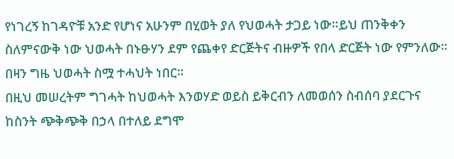የነገረኝ ከገዳዮቹ አንድ የሆነና አሁንም በሂወት ያለ የህወሓት ታጋይ ነው።ይህ ጠንቅቀን ስለምናውቅ ነው ህወሓት በኑፁሃን ደም የጨቀየ ድርጅትና ብዙዎች የበላ ድርጅት ነው የምንለው።
በዛን ግዜ ህወሓት ስሟ ተሓህት ነበር።
በዚህ መሠረትም ግገሓት ከህወሓት እንወሃድ ወይስ ይቅርብን ለመወሰን ስብሰባ ያደርጉና ከስንት ጭቅጭቅ በኃላ በተለይ ደግሞ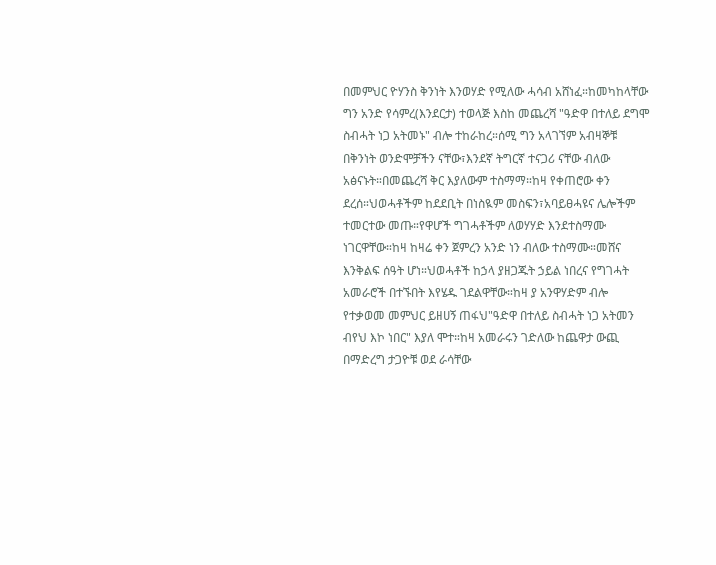በመምህር ዮሃንስ ቅንነት እንወሃድ የሚለው ሓሳብ አሸነፈ።ከመካከላቸው ግን አንድ የሳምረ(እንደርታ) ተወላጅ እስከ መጨረሻ "ዓድዋ በተለይ ደግሞ ስብሓት ነጋ አትመኑ" ብሎ ተከራከረ።ሰሚ ግን አላገኘም አብዛኞቹ በቅንነት ወንድሞቻችን ናቸው፣እንደኛ ትግርኛ ተናጋሪ ናቸው ብለው አፅናኑት።በመጨረሻ ቅር እያለውም ተስማማ።ከዛ የቀጠሮው ቀን ደረሰ።ህወሓቶችም ከደደቢት በነስዪም መስፍን፣አባይፀሓዩና ሌሎችም ተመርተው መጡ።የዋሆች ግገሓቶችም ለወሃሃድ እንደተስማሙ ነገርዋቸው።ከዛ ከዛሬ ቀን ጀምረን አንድ ነን ብለው ተስማሙ።መሸና እንቅልፍ ሰዓት ሆነ።ህወሓቶች ከኃላ ያዘጋጁት ኃይል ነበረና የግገሓት አመራሮች በተኙበት እየሄዱ ገደልዋቸው።ከዛ ያ አንዋሃድም ብሎ የተቃወመ መምህር ይዘሀኝ ጠፋህ"ዓድዋ በተለይ ስብሓት ነጋ አትመን ብየህ እኮ ነበር" እያለ ሞተ።ከዛ አመራሩን ገድለው ከጨዋታ ውጪ በማድረግ ታጋዮቹ ወደ ራሳቸው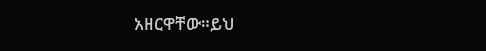አዘርዋቸው።ይህ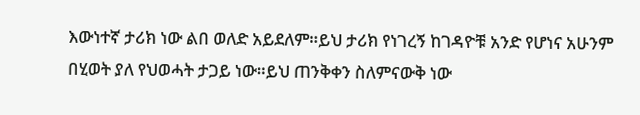እውነተኛ ታሪክ ነው ልበ ወለድ አይደለም።ይህ ታሪክ የነገረኝ ከገዳዮቹ አንድ የሆነና አሁንም በሂወት ያለ የህወሓት ታጋይ ነው።ይህ ጠንቅቀን ስለምናውቅ ነው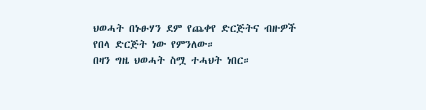ህወሓት በኑፁሃን ደም የጨቀየ ድርጅትና ብዙዎች የበላ ድርጅት ነው የምንለው።
በዛን ግዜ ህወሓት ስሟ ተሓህት ነበር።